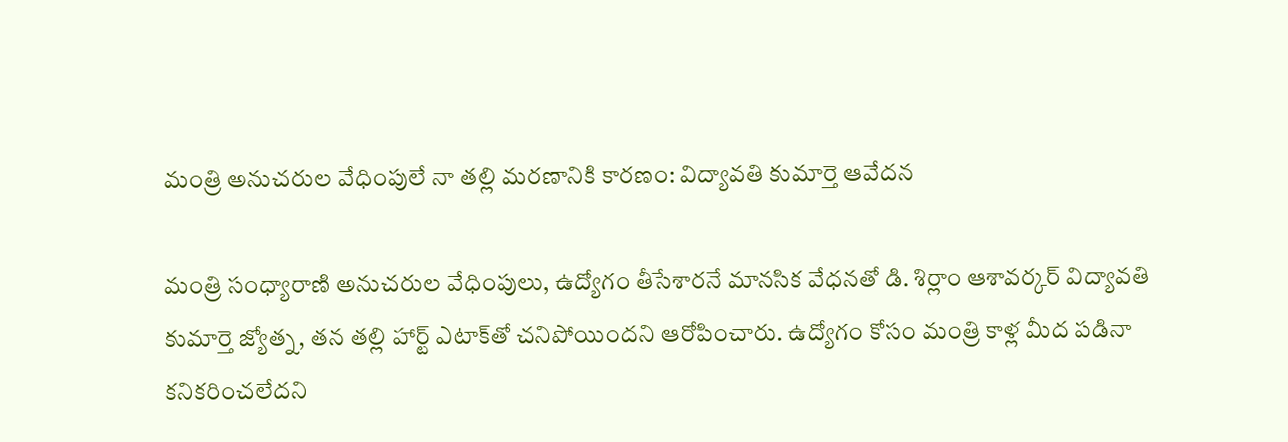మంత్రి అనుచరుల వేధింపులే నా తల్లి మరణానికి కారణం: విద్యావతి కుమార్తె ఆవేదన

మంత్రి సంధ్యారాణి అనుచరుల వేధింపులు, ఉద్యోగం తీసేశార‌నే మాన‌సిక వేధ‌న‌తో డి. శిర్లాం ఆశావ‌ర్క‌ర్ విద్యావ‌తి కుమార్తె జ్యోత్న, తన తల్లి హార్ట్ ఎటాక్‌తో చ‌నిపోయింద‌ని ఆరోపించారు. ఉద్యోగం కోసం మంత్రి కాళ్ల మీద ప‌డినా క‌నిక‌రించ‌లేద‌ని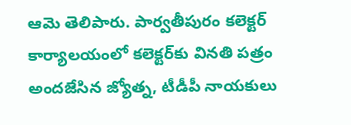ఆమె తెలిపారు. పార్వతీపురం కలెక్టర్ కార్యాలయంలో కలెక్టర్‌కు వినతి పత్రం అందజేసిన జ్యోత్న, టీడీపీ నాయకులు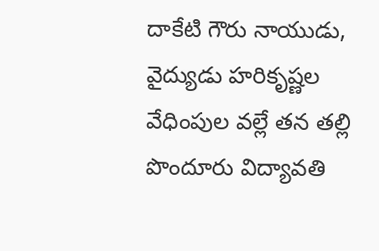దాకేటి గౌరు నాయుడు, వైద్యుడు హ‌రికృష్ణ‌ల వేధింపుల వల్లే తన తల్లి పొందూరు విద్యావతి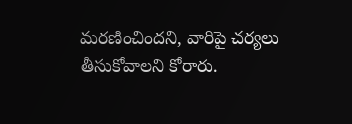మరణించిందని, వారిపై చర్యలు తీసుకోవాలని కోరారు.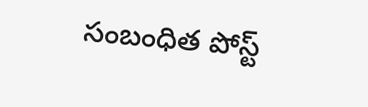సంబంధిత పోస్ట్